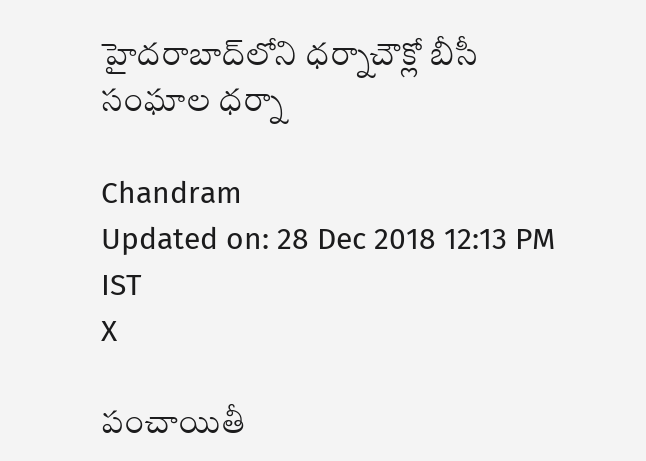హైదరాబాద్‌లోని ధర్నాచౌక్లో బీసీ సంఘాల ధర్నా

Chandram
Updated on: 28 Dec 2018 12:13 PM IST
X

పంచాయితీ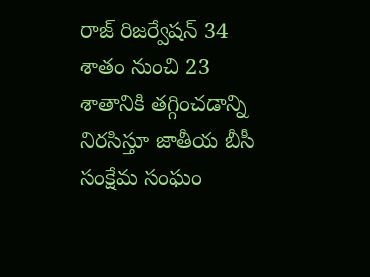రాజ్ రిజర్వేషన్ 34 శాతం నుంచి 23 శాతానికి తగ్గించడాన్ని నిరసిస్తూ జాతీయ బీసీ సంక్షేమ సంఘం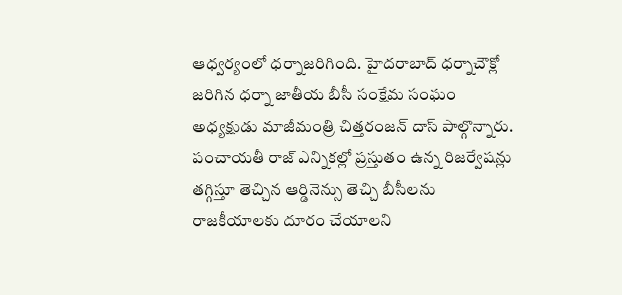ఆధ్వర్యంలో ధర్నాజరిగింది. హైదరాబాద్ ధర్నాచౌక్లో జరిగిన ధర్నా జాతీయ బీసీ సంక్షేమ సంఘం అధ్యక్షుడు మాజీమంత్రి చిత్తరంజన్ దాస్ పాల్గొన్నారు. పంచాయతీ రాజ్ ఎన్నికల్లో ప్రస్తుతం ఉన్న రిజర్వేషన్లు తగ్గిస్తూ తెచ్చిన ఆర్డినెన్సు తెచ్చి బీసీలను రాజకీయాలకు దూరం చేయాలని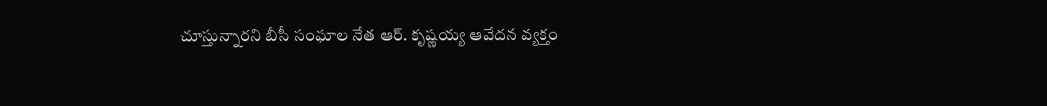చూస్తున్నారని బీసీ సంఘాల నేత ఆర్. కృష్ణయ్య ఆవేదన వ్యక్తం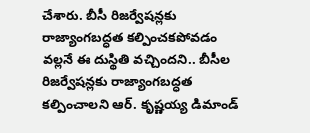చేశారు. బీసీ రిజర్వేషన్లకు రాజ్యాంగబద్ధత కల్పించకపోవడం వల్లనే ఈ దుస్థితి వచ్చిందని.. బీసీల రిజర్వేషన్లకు రాజ్యాంగబద్ధత కల్పించాలని ఆర్. కృష్ణయ్య డిమాండ్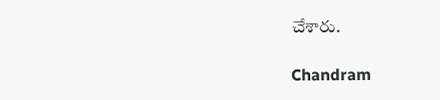చేశారు.

Chandram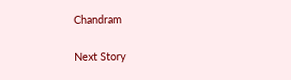Chandram

Next Story